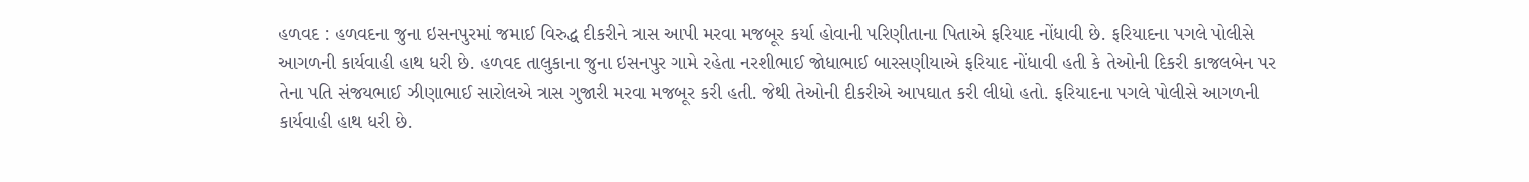હળવદ : હળવદના જુના ઇસનપુરમાં જમાઈ વિરુદ્ધ દીકરીને ત્રાસ આપી મરવા મજબૂર કર્યા હોવાની પરિણીતાના પિતાએ ફરિયાદ નોંધાવી છે. ફરિયાદના પગલે પોલીસે આગળની કાર્યવાહી હાથ ધરી છે. હળવદ તાલુકાના જુના ઇસનપુર ગામે રહેતા નરશીભાઈ જોધાભાઈ બારસણીયાએ ફરિયાદ નોંધાવી હતી કે તેઓની દિકરી કાજલબેન પર તેના પતિ સંજયભાઈ ઝીણાભાઈ સારોલએ ત્રાસ ગુજારી મરવા મજબૂર કરી હતી. જેથી તેઓની દીકરીએ આપઘાત કરી લીધો હતો. ફરિયાદના પગલે પોલીસે આગળની કાર્યવાહી હાથ ધરી છે.